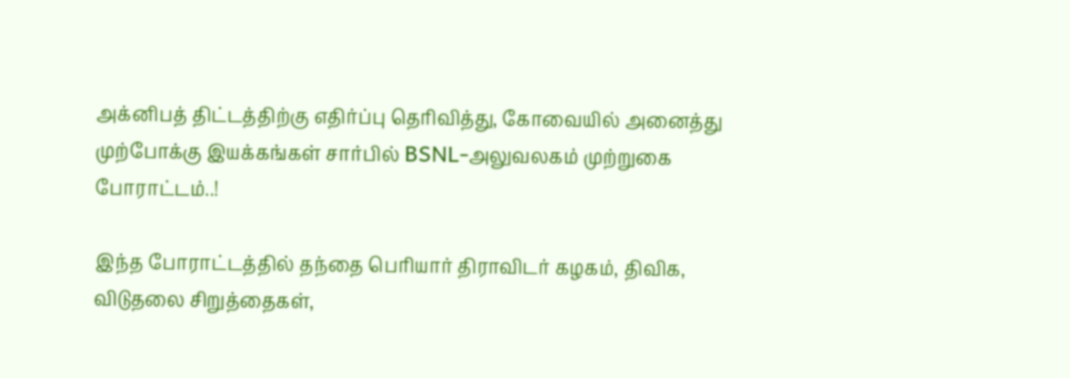அக்னிபத் திட்டத்திற்கு எதிர்ப்பு தெரிவித்து, கோவையில் அனைத்து முற்போக்கு இயக்கங்கள் சார்பில் BSNL-அலுவலகம் முற்றுகை போராட்டம்..!

இந்த போராட்டத்தில் தந்தை பெரியார் திராவிடர் கழகம், திவிக, விடுதலை சிறுத்தைகள்,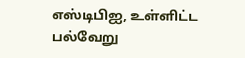எஸ்டிபிஐ, உள்ளிட்ட பல்வேறு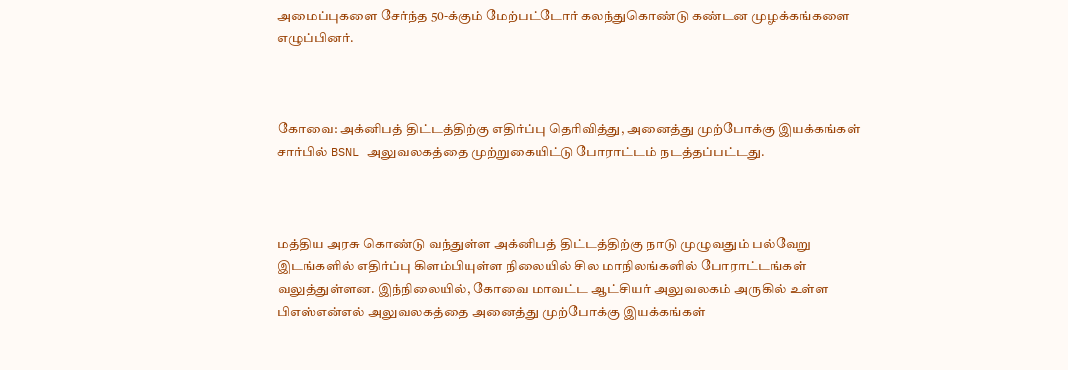அமைப்புகளை சேர்ந்த 50-க்கும் மேற்பட்டோர் கலந்துகொண்டு கண்டன முழக்கங்களை எழுப்பினர்.



கோவை: அக்னிபத் திட்டத்திற்கு எதிர்ப்பு தெரிவித்து, அனைத்து முற்போக்கு இயக்கங்கள் சார்பில் BSNL அலுவலகத்தை முற்றுகையிட்டு போராட்டம் நடத்தப்பட்டது.



மத்திய அரசு கொண்டு வந்துள்ள அக்னிபத் திட்டத்திற்கு நாடு முழுவதும் பல்வேறு இடங்களில் எதிர்ப்பு கிளம்பியுள்ள நிலையில் சில மாநிலங்களில் போராட்டங்கள் வலுத்துள்ளன. இந்நிலையில், கோவை மாவட்ட ஆட்சியர் அலுவலகம் அருகில் உள்ள பிஎஸ்என்எல் அலுவலகத்தை அனைத்து முற்போக்கு இயக்கங்கள்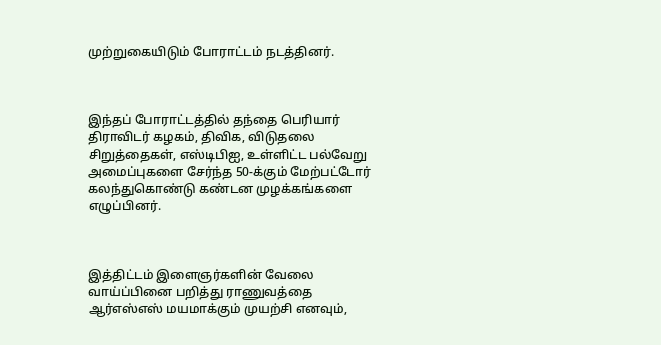முற்றுகையிடும் போராட்டம் நடத்தினர்.



இந்தப் போராட்டத்தில் தந்தை பெரியார் திராவிடர் கழகம், திவிக, விடுதலை சிறுத்தைகள், எஸ்டிபிஐ, உள்ளிட்ட பல்வேறு அமைப்புகளை சேர்ந்த 50-க்கும் மேற்பட்டோர் கலந்துகொண்டு கண்டன முழக்கங்களை எழுப்பினர்.



இத்திட்டம் இளைஞர்களின் வேலை வாய்ப்பினை பறித்து ராணுவத்தை ஆர்எஸ்எஸ் மயமாக்கும் முயற்சி எனவும்,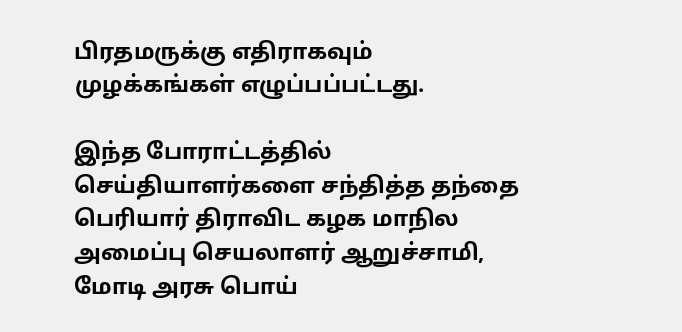பிரதமருக்கு எதிராகவும் முழக்கங்கள் எழுப்பப்பட்டது.

இந்த போராட்டத்தில் செய்தியாளர்களை சந்தித்த தந்தை பெரியார் திராவிட கழக மாநில அமைப்பு செயலாளர் ஆறுச்சாமி, மோடி அரசு பொய்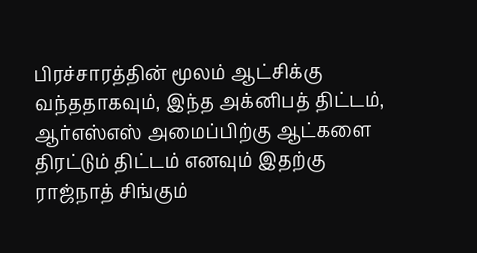பிரச்சாரத்தின் மூலம் ஆட்சிக்கு வந்ததாகவும், இந்த அக்னிபத் திட்டம், ஆர்எஸ்எஸ் அமைப்பிற்கு ஆட்களை திரட்டும் திட்டம் எனவும் இதற்கு ராஜ்நாத் சிங்கும்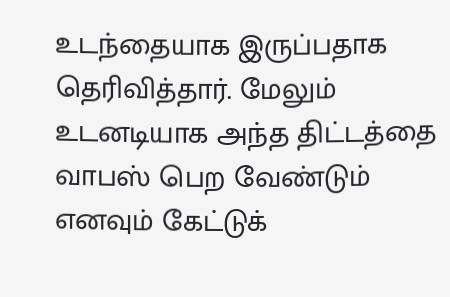உடந்தையாக இருப்பதாக தெரிவித்தார். மேலும் உடனடியாக அந்த திட்டத்தை வாபஸ் பெற வேண்டும் எனவும் கேட்டுக்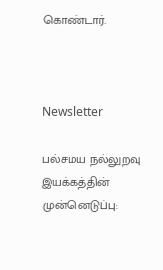கொண்டார்.



Newsletter

பல்சமய நல்லுறவு இயக்கத்தின் முன்னெடுப்பு: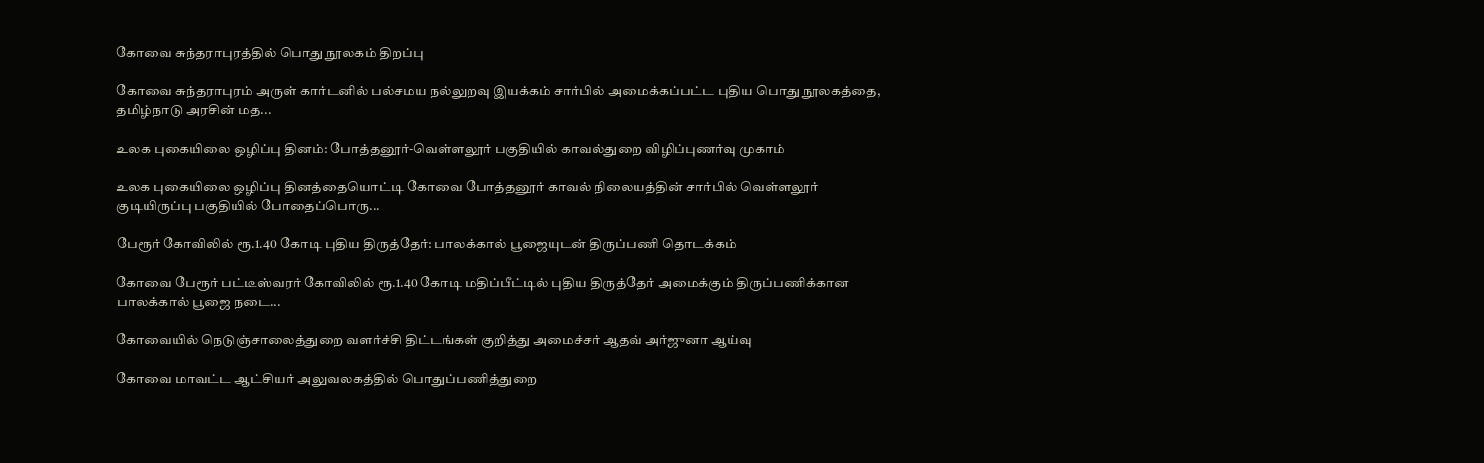கோவை சுந்தராபுரத்தில் பொது நூலகம் திறப்பு

கோவை சுந்தராபுரம் அருள் கார்டனில் பல்சமய நல்லுறவு இயக்கம் சார்பில் அமைக்கப்பட்ட புதிய பொது நூலகத்தை, தமிழ்நாடு அரசின் மத...

உலக புகையிலை ஒழிப்பு தினம்: போத்தனூர்-வெள்ளலூர் பகுதியில் காவல்துறை விழிப்புணர்வு முகாம்

உலக புகையிலை ஒழிப்பு தினத்தையொட்டி கோவை போத்தனூர் காவல் நிலையத்தின் சார்பில் வெள்ளலூர் குடியிருப்பு பகுதியில் போதைப்பொரு...

பேரூர் கோவிலில் ரூ.1.40 கோடி புதிய திருத்தேர்: பாலக்கால் பூஜையுடன் திருப்பணி தொடக்கம்

கோவை பேரூர் பட்டீஸ்வரர் கோவிலில் ரூ.1.40 கோடி மதிப்பீட்டில் புதிய திருத்தேர் அமைக்கும் திருப்பணிக்கான பாலக்கால் பூஜை நடை...

கோவையில் நெடுஞ்சாலைத்துறை வளர்ச்சி திட்டங்கள் குறித்து அமைச்சர் ஆதவ் அர்ஜுனா ஆய்வு

கோவை மாவட்ட ஆட்சியர் அலுவலகத்தில் பொதுப்பணித்துறை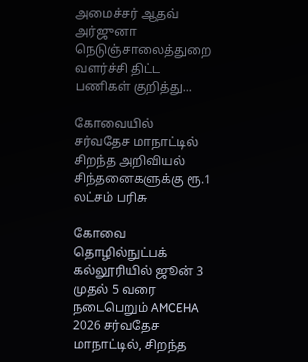அமைச்சர் ஆதவ் அர்ஜுனா நெடுஞ்சாலைத்துறை வளர்ச்சி திட்ட பணிகள் குறித்து...

கோவையில் சர்வதேச மாநாட்டில் சிறந்த அறிவியல் சிந்தனைகளுக்கு ரூ.1 லட்சம் பரிசு

கோவை தொழில்நுட்பக் கல்லூரியில் ஜூன் 3 முதல் 5 வரை நடைபெறும் AMCEHA 2026 சர்வதேச மாநாட்டில், சிறந்த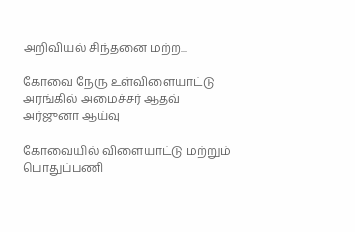அறிவியல் சிந்தனை மற்ற...

கோவை நேரு உள்விளையாட்டு அரங்கில் அமைச்சர் ஆதவ் அர்ஜுனா ஆய்வு

கோவையில் விளையாட்டு மற்றும் பொதுப்பணி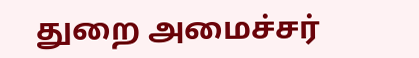துறை அமைச்சர்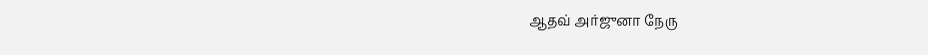ஆதவ் அர்ஜுனா நேரு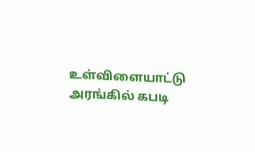உள்விளையாட்டு அரங்கில் கபடி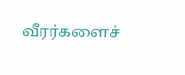வீரர்களைச்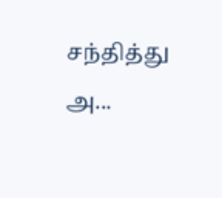சந்தித்து அ...